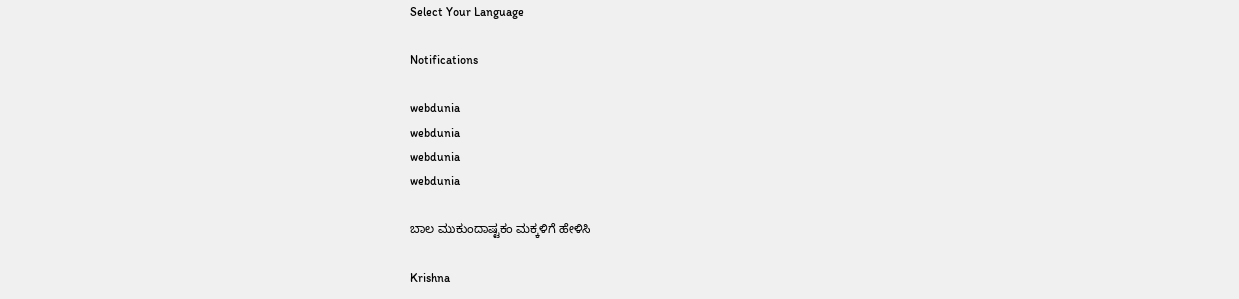Select Your Language

Notifications

webdunia
webdunia
webdunia
webdunia

ಬಾಲ ಮುಕುಂದಾಷ್ಟಕಂ ಮಕ್ಕಳಿಗೆ ಹೇಳಿಸಿ

Krishna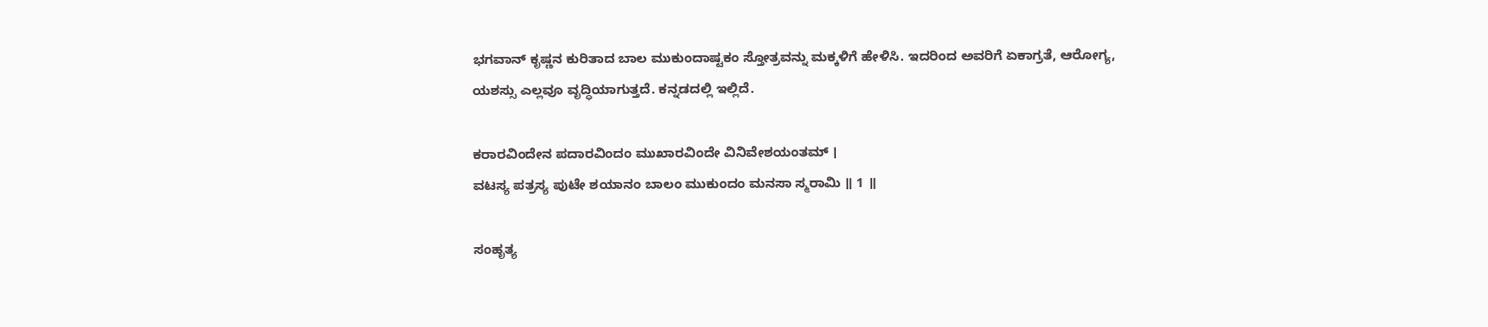ಭಗವಾನ್ ಕೃಷ್ಣನ ಕುರಿತಾದ ಬಾಲ ಮುಕುಂದಾಷ್ಟಕಂ ಸ್ತೋತ್ರವನ್ನು ಮಕ್ಕಳಿಗೆ ಹೇಳಿಸಿ. ಇದರಿಂದ ಅವರಿಗೆ ಏಕಾಗ್ರತೆ, ಆರೋಗ್ಯ, ಯಶಸ್ಸು ಎಲ್ಲವೂ ವೃದ್ಧಿಯಾಗುತ್ತದೆ. ಕನ್ನಡದಲ್ಲಿ ಇಲ್ಲಿದೆ.

ಕರಾರವಿಂದೇನ ಪದಾರವಿಂದಂ ಮುಖಾರವಿಂದೇ ವಿನಿವೇಶಯಂತಮ್ ।
ವಟಸ್ಯ ಪತ್ರಸ್ಯ ಪುಟೇ ಶಯಾನಂ ಬಾಲಂ ಮುಕುಂದಂ ಮನಸಾ ಸ್ಮರಾಮಿ ॥ 1 ॥

ಸಂಹೃತ್ಯ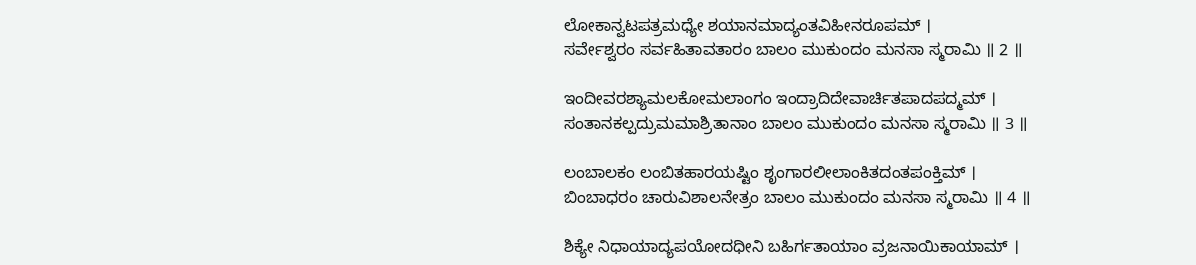ಲೋಕಾನ್ವಟಪತ್ರಮಧ್ಯೇ ಶಯಾನಮಾದ್ಯಂತವಿಹೀನರೂಪಮ್ ।
ಸರ್ವೇಶ್ವರಂ ಸರ್ವಹಿತಾವತಾರಂ ಬಾಲಂ ಮುಕುಂದಂ ಮನಸಾ ಸ್ಮರಾಮಿ ॥ 2 ॥

ಇಂದೀವರಶ್ಯಾಮಲಕೋಮಲಾಂಗಂ ಇಂದ್ರಾದಿದೇವಾರ್ಚಿತಪಾದಪದ್ಮಮ್ ।
ಸಂತಾನಕಲ್ಪದ್ರುಮಮಾಶ್ರಿತಾನಾಂ ಬಾಲಂ ಮುಕುಂದಂ ಮನಸಾ ಸ್ಮರಾಮಿ ॥ 3 ॥

ಲಂಬಾಲಕಂ ಲಂಬಿತಹಾರಯಷ್ಟಿಂ ಶೃಂಗಾರಲೀಲಾಂಕಿತದಂತಪಂಕ್ತಿಮ್ ।
ಬಿಂಬಾಧರಂ ಚಾರುವಿಶಾಲನೇತ್ರಂ ಬಾಲಂ ಮುಕುಂದಂ ಮನಸಾ ಸ್ಮರಾಮಿ ॥ 4 ॥

ಶಿಕ್ಯೇ ನಿಧಾಯಾದ್ಯಪಯೋದಧೀನಿ ಬಹಿರ್ಗತಾಯಾಂ ವ್ರಜನಾಯಿಕಾಯಾಮ್ ।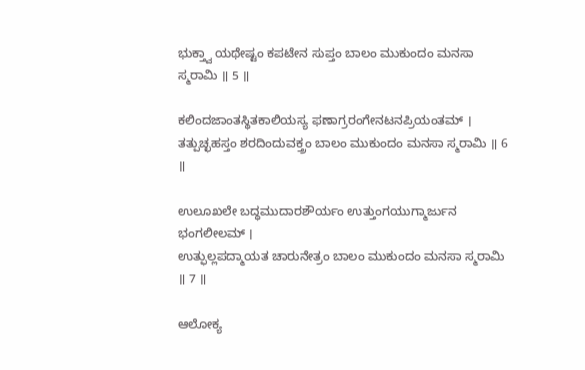ಭುಕ್ತ್ವಾ ಯಥೇಷ್ಟಂ ಕಪಟೇನ ಸುಪ್ತಂ ಬಾಲಂ ಮುಕುಂದಂ ಮನಸಾ ಸ್ಮರಾಮಿ ॥ 5 ॥

ಕಲಿಂದಜಾಂತಸ್ಥಿತಕಾಲಿಯಸ್ಯ ಫಣಾಗ್ರರಂಗೇನಟನಪ್ರಿಯಂತಮ್ ।
ತತ್ಪುಚ್ಛಹಸ್ತಂ ಶರದಿಂದುವಕ್ತ್ರಂ ಬಾಲಂ ಮುಕುಂದಂ ಮನಸಾ ಸ್ಮರಾಮಿ ॥ 6 ॥

ಉಲೂಖಲೇ ಬದ್ಧಮುದಾರಶೌರ್ಯಂ ಉತ್ತುಂಗಯುಗ್ಮಾರ್ಜುನ ಭಂಗಲೀಲಮ್ ।
ಉತ್ಫುಲ್ಲಪದ್ಮಾಯತ ಚಾರುನೇತ್ರಂ ಬಾಲಂ ಮುಕುಂದಂ ಮನಸಾ ಸ್ಮರಾಮಿ ॥ 7 ॥

ಆಲೋಕ್ಯ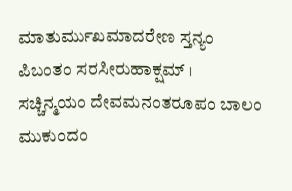ಮಾತುರ್ಮುಖಮಾದರೇಣ ಸ್ತನ್ಯಂ ಪಿಬಂತಂ ಸರಸೀರುಹಾಕ್ಷಮ್ ।
ಸಚ್ಚಿನ್ಮಯಂ ದೇವಮನಂತರೂಪಂ ಬಾಲಂ ಮುಕುಂದಂ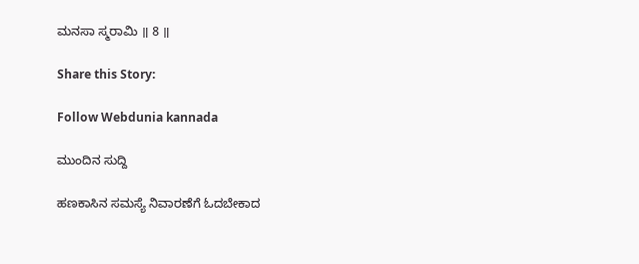ಮನಸಾ ಸ್ಮರಾಮಿ ॥ 8 ॥

Share this Story:

Follow Webdunia kannada

ಮುಂದಿನ ಸುದ್ದಿ

ಹಣಕಾಸಿನ ಸಮಸ್ಯೆ ನಿವಾರಣೆಗೆ ಓದಬೇಕಾದ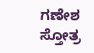ಗಣೇಶ ಸ್ತೋತ್ರ